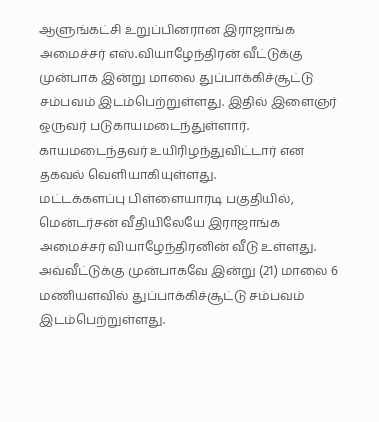ஆளுங்கட்சி உறுப்பினரான இராஜாங்க அமைச்சர் எஸ்.வியாழேந்திரன் வீட்டுக்கு முன்பாக இன்று மாலை துப்பாக்கிச்சூட்டு சம்பவம் இடம்பெற்றுள்ளது. இதில் இளைஞர் ஒருவர் படுகாயமடைந்துள்ளார். காயமடைந்தவர் உயிரிழந்துவிட்டார் என தகவல் வெளியாகியுள்ளது.
மட்டக்களப்பு பிள்ளையாரடி பகுதியில், மென்டர்சன் வீதியிலேயே இராஜாங்க அமைச்சர் வியாழேந்திரனின் வீடு உள்ளது. அவ்வீட்டுக்கு முன்பாகவே இன்று (21) மாலை 6 மணியளவில் துப்பாக்கிச்சூட்டு சம்பவம் இடம்பெற்றுள்ளது.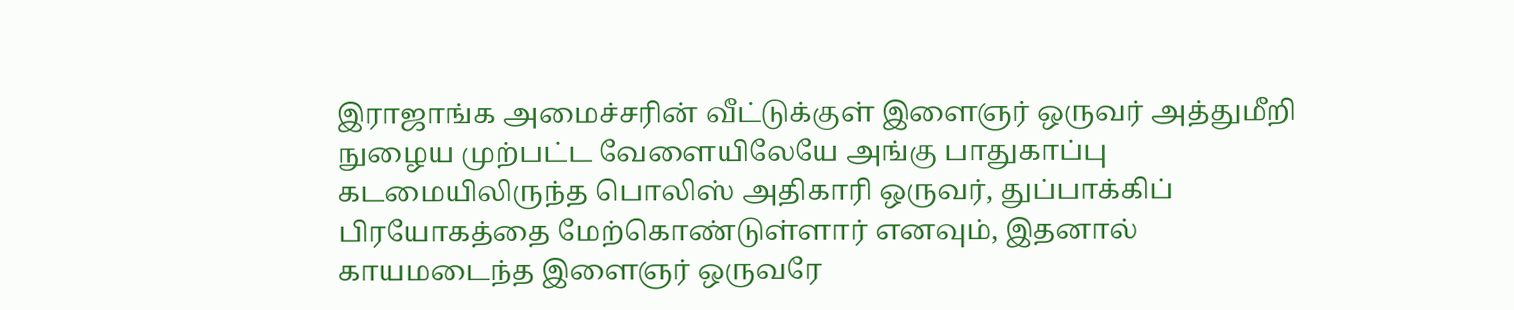இராஜாங்க அமைச்சரின் வீட்டுக்குள் இளைஞர் ஒருவர் அத்துமீறி நுழைய முற்பட்ட வேளையிலேயே அங்கு பாதுகாப்பு கடமையிலிருந்த பொலிஸ் அதிகாரி ஒருவர், துப்பாக்கிப் பிரயோகத்தை மேற்கொண்டுள்ளார் எனவும், இதனால் காயமடைந்த இளைஞர் ஒருவரே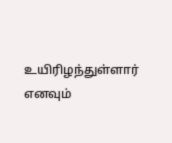உயிரிழந்துள்ளார் எனவும்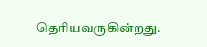தெரியவருகின்றது.